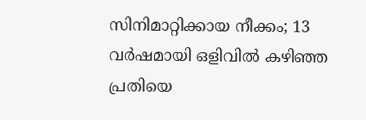സിനിമാറ്റിക്കായ നീക്കം; 13 വർഷമായി ഒളിവിൽ കഴിഞ്ഞ പ്രതിയെ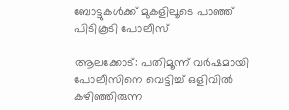ബോട്ടുകൾക്ക് മുകളിലൂടെ പാഞ്ഞ് പിടികൂടി പോലീസ്

ആലക്കോട്: പതിമൂന്ന് വർഷമായി പോലീസിനെ വെട്ടിച്ച് ഒളിവിൽ കഴിഞ്ഞിരുന്ന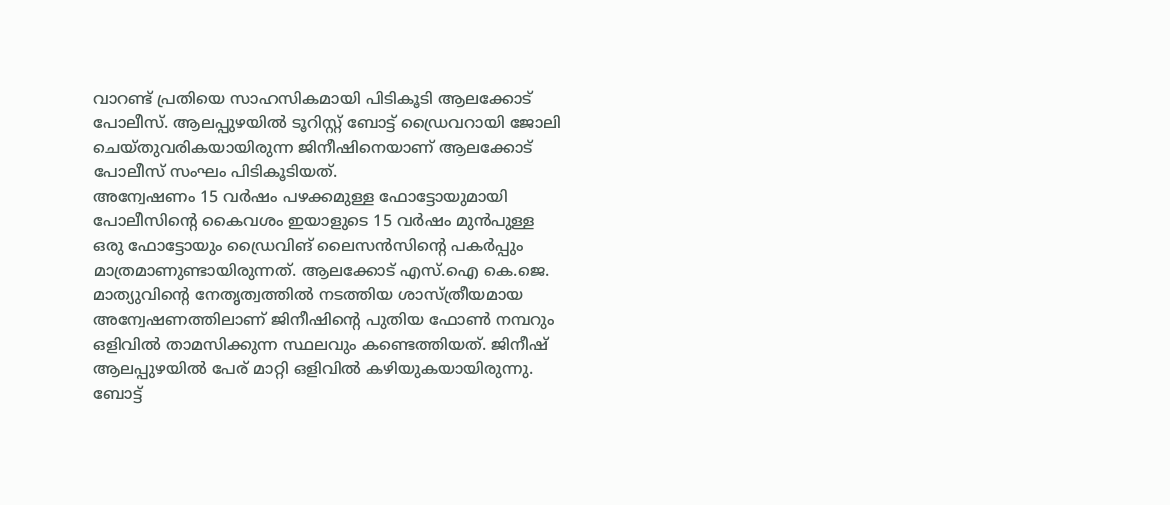വാറണ്ട് പ്രതിയെ സാഹസികമായി പിടികൂടി ആലക്കോട് പോലീസ്. ആലപ്പുഴയിൽ ടൂറിസ്റ്റ് ബോട്ട് ഡ്രൈവറായി ജോലി ചെയ്തുവരികയായിരുന്ന ജിനീഷിനെയാണ് ആലക്കോട് പോലീസ് സംഘം പിടികൂടിയത്.
അന്വേഷണം 15 വർഷം പഴക്കമുള്ള ഫോട്ടോയുമായി
പോലീസിന്റെ കൈവശം ഇയാളുടെ 15 വർഷം മുൻപുള്ള ഒരു ഫോട്ടോയും ഡ്രൈവിങ് ലൈസൻസിന്റെ പകർപ്പും മാത്രമാണുണ്ടായിരുന്നത്. ആലക്കോട് എസ്.ഐ കെ.ജെ. മാത്യുവിന്റെ നേതൃത്വത്തിൽ നടത്തിയ ശാസ്ത്രീയമായ അന്വേഷണത്തിലാണ് ജിനീഷിന്റെ പുതിയ ഫോൺ നമ്പറും ഒളിവിൽ താമസിക്കുന്ന സ്ഥലവും കണ്ടെത്തിയത്. ജിനീഷ് ആലപ്പുഴയിൽ പേര് മാറ്റി ഒളിവിൽ കഴിയുകയായിരുന്നു.
ബോട്ട്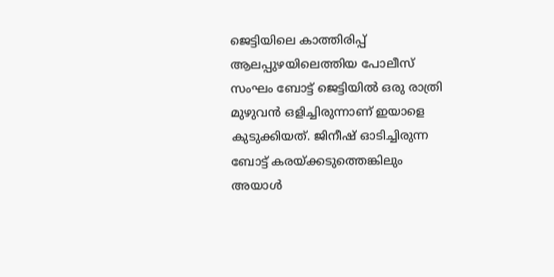ജെട്ടിയിലെ കാത്തിരിപ്പ്
ആലപ്പുഴയിലെത്തിയ പോലീസ് സംഘം ബോട്ട് ജെട്ടിയിൽ ഒരു രാത്രി മുഴുവൻ ഒളിച്ചിരുന്നാണ് ഇയാളെ കുടുക്കിയത്. ജിനീഷ് ഓടിച്ചിരുന്ന ബോട്ട് കരയ്ക്കടുത്തെങ്കിലും അയാൾ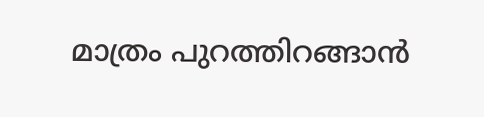മാത്രം പുറത്തിറങ്ങാൻ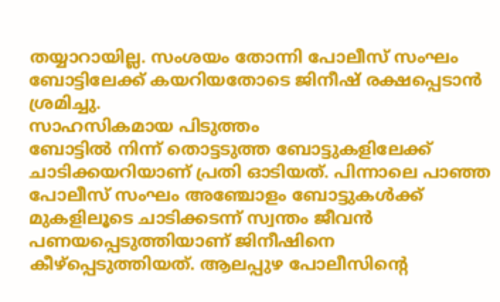തയ്യാറായില്ല. സംശയം തോന്നി പോലീസ് സംഘം ബോട്ടിലേക്ക് കയറിയതോടെ ജിനീഷ് രക്ഷപ്പെടാൻ ശ്രമിച്ചു.
സാഹസികമായ പിടുത്തം
ബോട്ടിൽ നിന്ന് തൊട്ടടുത്ത ബോട്ടുകളിലേക്ക് ചാടിക്കയറിയാണ് പ്രതി ഓടിയത്. പിന്നാലെ പാഞ്ഞ പോലീസ് സംഘം അഞ്ചോളം ബോട്ടുകൾക്ക് മുകളിലൂടെ ചാടിക്കടന്ന് സ്വന്തം ജീവൻ പണയപ്പെടുത്തിയാണ് ജിനീഷിനെ കീഴ്പ്പെടുത്തിയത്. ആലപ്പുഴ പോലീസിന്റെ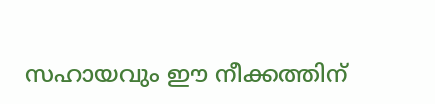സഹായവും ഈ നീക്കത്തിന്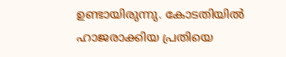ഉണ്ടായിരുന്നു. കോടതിയിൽ ഹാജരാക്കിയ പ്രതിയെ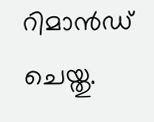റിമാൻഡ് ചെയ്തു.